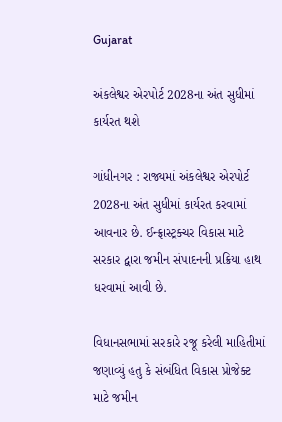Gujarat

અંકલેશ્વર એરપોર્ટ 2028ના અંત સુધીમાં કાર્યરત થશે

ગાંધીનગર : રાજ્યમાં અંકલેશ્વર એરપોર્ટ 2028ના અંત સુધીમાં કાર્યરત કરવામાં આવનાર છે. ઈન્ફ્રાસ્ટ્રક્ચર વિકાસ માટે સરકાર દ્વારા જમીન સંપાદનની પ્રક્રિયા હાથ ધરવામાં આવી છે.

વિધાનસભામાં સરકારે રજૂ કરેલી માહિતીમાં જણાવ્યું હતુ કે સંબંધિત વિકાસ પ્રોજેક્ટ માટે જમીન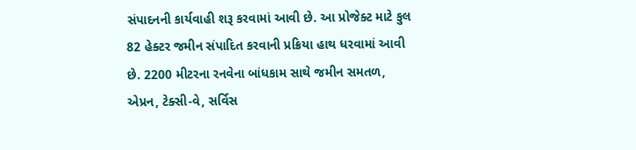સંપાદનની કાર્યવાહી શરૂ કરવામાં આવી છે. આ પ્રોજેક્ટ માટે કુલ 82 હેક્ટર જમીન સંપાદિત કરવાની પ્રક્રિયા હાથ ધરવામાં આવી છે. 2200 મીટરના રનવેના બાંધકામ સાથે જમીન સમતળ, એપ્રન, ટેક્સી-વે, સર્વિસ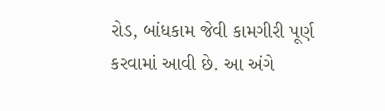રોડ, બાંધકામ જેવી કામગીરી પૂર્ણ કરવામાં આવી છે. આ અંગે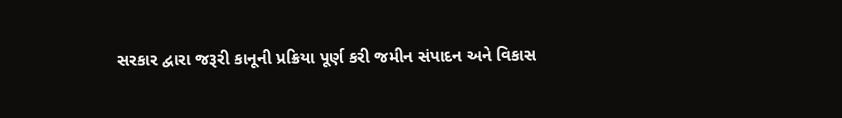સરકાર દ્વારા જરૂરી કાનૂની પ્રક્રિયા પૂર્ણ કરી જમીન સંપાદન અને વિકાસ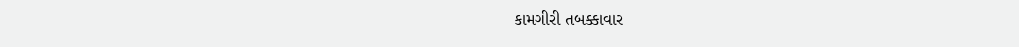કામગીરી તબક્કાવાર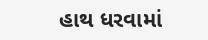હાથ ધરવામાં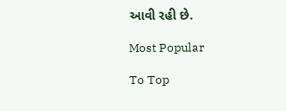આવી રહી છે.

Most Popular

To Top